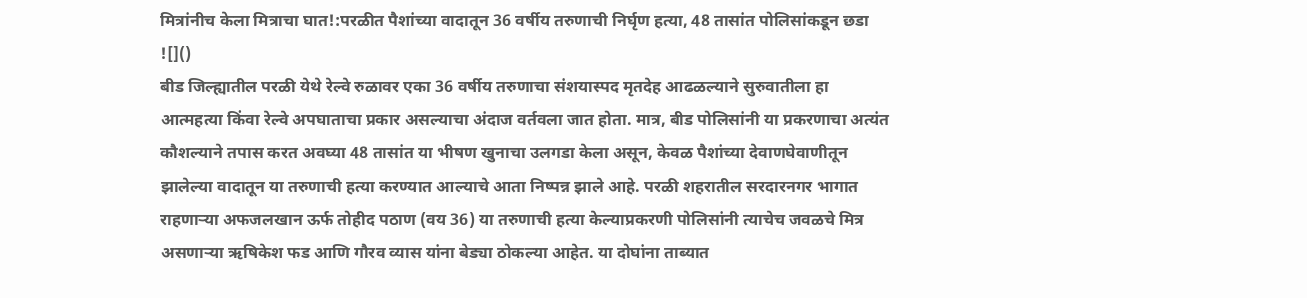मित्रांनीच केला मित्राचा घात!:परळीत पैशांच्या वादातून 36 वर्षीय तरुणाची निर्घृण हत्या, 48 तासांत पोलिसांकडून छडा
![]()
बीड जिल्ह्यातील परळी येथे रेल्वे रुळावर एका 36 वर्षीय तरुणाचा संशयास्पद मृतदेह आढळल्याने सुरुवातीला हा आत्महत्या किंवा रेल्वे अपघाताचा प्रकार असल्याचा अंदाज वर्तवला जात होता. मात्र, बीड पोलिसांनी या प्रकरणाचा अत्यंत कौशल्याने तपास करत अवघ्या 48 तासांत या भीषण खुनाचा उलगडा केला असून, केवळ पैशांच्या देवाणघेवाणीतून झालेल्या वादातून या तरुणाची हत्या करण्यात आल्याचे आता निष्पन्न झाले आहे. परळी शहरातील सरदारनगर भागात राहणाऱ्या अफजलखान ऊर्फ तोहीद पठाण (वय 36) या तरुणाची हत्या केल्याप्रकरणी पोलिसांनी त्याचेच जवळचे मित्र असणाऱ्या ऋषिकेश फड आणि गौरव व्यास यांना बेड्या ठोकल्या आहेत. या दोघांना ताब्यात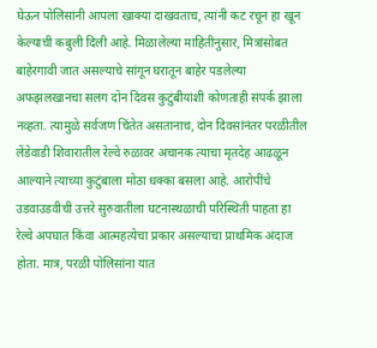घेऊन पोलिसांनी आपला खाक्या दाखवताच, त्यांनी कट रचून हा खून केल्याची कबुली दिली आहे. मिळालेल्या माहितीनुसार, मित्रांसोबत बाहेरगावी जात असल्याचे सांगून घरातून बाहेर पडलेल्या अफझलखानचा सलग दोन दिवस कुटुंबीयांशी कोणताही संपर्क झाला नव्हता. त्यामुळे सर्वजण चिंतेत असतानाच, दोन दिवसांनंतर परळीतील लेंडेवाडी शिवारातील रेल्वे रुळावर अचानक त्याचा मृतदेह आढळून आल्याने त्याच्या कुटुंबाला मोठा धक्का बसला आहे. आरोपींचे उडवाउडवीची उत्तरे सुरुवातीला घटनास्थळाची परिस्थिती पाहता हा रेल्वे अपघात किंवा आत्महत्येचा प्रकार असल्याचा प्राथमिक अंदाज होता. मात्र, परळी पोलिसांना यात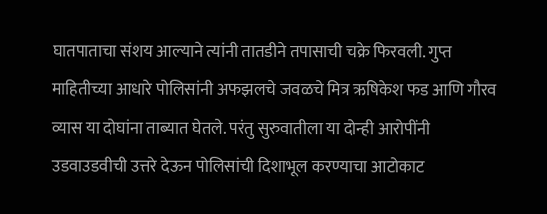घातपाताचा संशय आल्याने त्यांनी तातडीने तपासाची चक्रे फिरवली. गुप्त माहितीच्या आधारे पोलिसांनी अफझलचे जवळचे मित्र ऋषिकेश फड आणि गौरव व्यास या दोघांना ताब्यात घेतले. परंतु सुरुवातीला या दोन्ही आरोपींनी उडवाउडवीची उत्तरे देऊन पोलिसांची दिशाभूल करण्याचा आटोकाट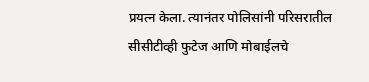प्रयत्न केला. त्यानंतर पोलिसांनी परिसरातील सीसीटीव्ही फुटेज आणि मोबाईलचे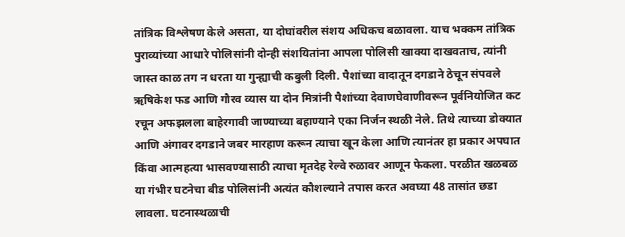तांत्रिक विश्लेषण केले असता, या दोघांवरील संशय अधिकच बळावला. याच भक्कम तांत्रिक पुराव्यांच्या आधारे पोलिसांनी दोन्ही संशयितांना आपला पोलिसी खाक्या दाखवताच, त्यांनी जास्त काळ तग न धरता या गुन्ह्याची कबुली दिली. पैशांच्या वादातून दगडाने ठेचून संपवले ऋषिकेश फड आणि गौरव व्यास या दोन मित्रांनी पैशांच्या देवाणघेवाणीवरून पूर्वनियोजित कट रचून अफझलला बाहेरगावी जाण्याच्या बहाण्याने एका निर्जन स्थळी नेले. तिथे त्याच्या डोक्यात आणि अंगावर दगडाने जबर मारहाण करून त्याचा खून केला आणि त्यानंतर हा प्रकार अपघात किंवा आत्महत्या भासवण्यासाठी त्याचा मृतदेह रेल्वे रुळावर आणून फेकला. परळीत खळबळ या गंभीर घटनेचा बीड पोलिसांनी अत्यंत कौशल्याने तपास करत अवघ्या 48 तासांत छडा लावला. घटनास्थळाची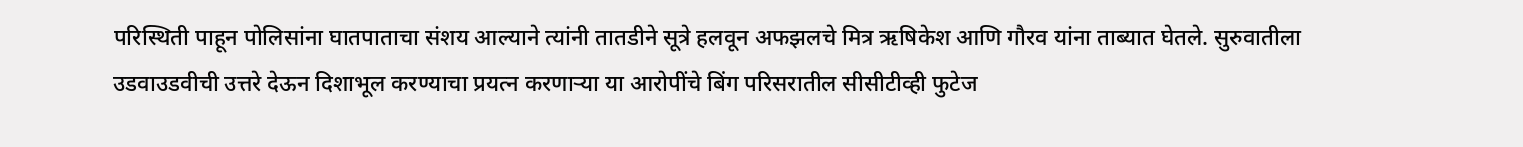परिस्थिती पाहून पोलिसांना घातपाताचा संशय आल्याने त्यांनी तातडीने सूत्रे हलवून अफझलचे मित्र ऋषिकेश आणि गौरव यांना ताब्यात घेतले. सुरुवातीला उडवाउडवीची उत्तरे देऊन दिशाभूल करण्याचा प्रयत्न करणाऱ्या या आरोपींचे बिंग परिसरातील सीसीटीव्ही फुटेज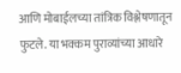आणि मोबाईलच्या तांत्रिक विश्लेषणातून फुटले. या भक्कम पुराव्यांच्या आधारे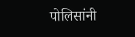पोलिसांनी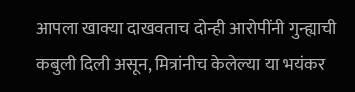आपला खाक्या दाखवताच दोन्ही आरोपींनी गुन्ह्याची कबुली दिली असून, मित्रांनीच केलेल्या या भयंकर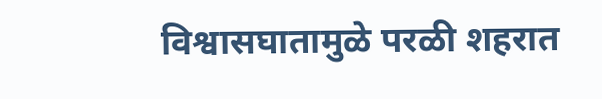विश्वासघातामुळे परळी शहरात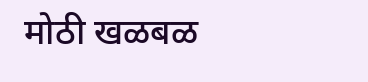मोठी खळबळ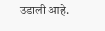उडाली आहे.